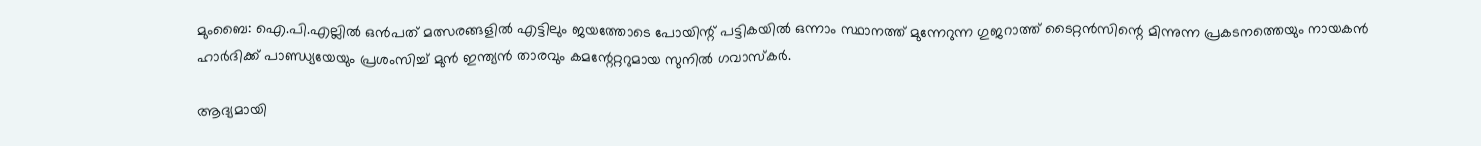മുംബൈ: ഐ.പി.എല്ലിൽ ഒൻപത് മത്സരങ്ങളിൽ എട്ടിലും ജയത്തോടെ പോയിന്റ് പട്ടികയിൽ ഒന്നാം സ്ഥാനത്ത് മുന്നേറുന്ന ഗുജറാത്ത് ടൈറ്റൻസിന്റെ മിന്നുന്ന പ്രകടനത്തെയും നായകൻ ഹാർദിക്ക് പാണ്ഡ്യയേയും പ്രശംസിച്ച് മുൻ ഇന്ത്യൻ താരവും കമന്റേറ്ററുമായ സുനിൽ ഗവാസ്‌കർ.

ആദ്യമായി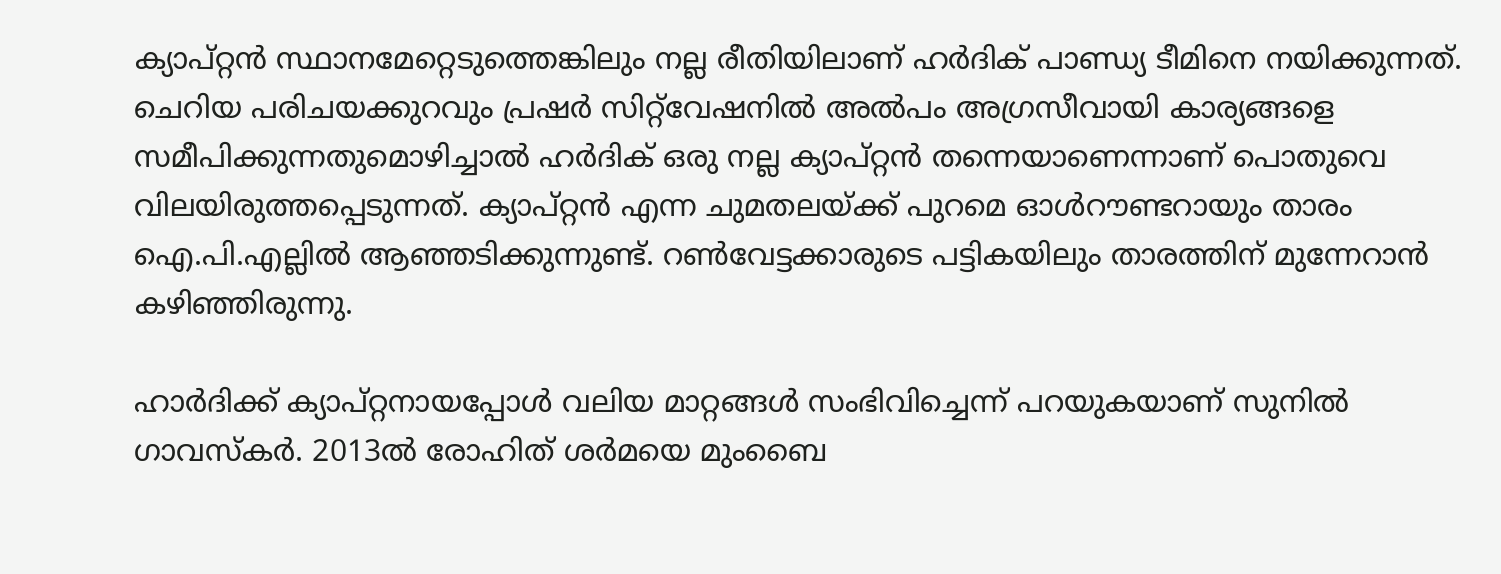ക്യാപ്റ്റൻ സ്ഥാനമേറ്റെടുത്തെങ്കിലും നല്ല രീതിയിലാണ് ഹർദിക് പാണ്ഡ്യ ടീമിനെ നയിക്കുന്നത്. ചെറിയ പരിചയക്കുറവും പ്രഷർ സിറ്റ്‌വേഷനിൽ അൽപം അഗ്രസീവായി കാര്യങ്ങളെ സമീപിക്കുന്നതുമൊഴിച്ചാൽ ഹർദിക് ഒരു നല്ല ക്യാപ്റ്റൻ തന്നെയാണെന്നാണ് പൊതുവെ വിലയിരുത്തപ്പെടുന്നത്. ക്യാപ്റ്റൻ എന്ന ചുമതലയ്ക്ക് പുറമെ ഓൾറൗണ്ടറായും താരം ഐ.പി.എല്ലിൽ ആഞ്ഞടിക്കുന്നുണ്ട്. റൺവേട്ടക്കാരുടെ പട്ടികയിലും താരത്തിന് മുന്നേറാൻ കഴിഞ്ഞിരുന്നു.

ഹാർദിക്ക് ക്യാപ്റ്റനായപ്പോൾ വലിയ മാറ്റങ്ങൾ സംഭിവിച്ചെന്ന് പറയുകയാണ് സുനിൽ ഗാവസ്‌കർ. 2013ൽ രോഹിത് ശർമയെ മുംബൈ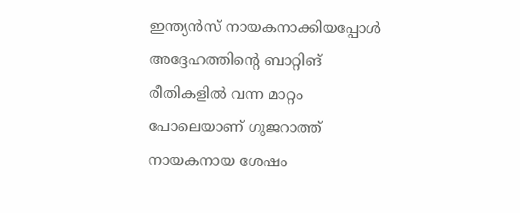ഇന്ത്യൻസ് നായകനാക്കിയപ്പോൾ അദ്ദേഹത്തിന്റെ ബാറ്റിങ് രീതികളിൽ വന്ന മാറ്റം പോലെയാണ് ഗുജറാത്ത് നായകനായ ശേഷം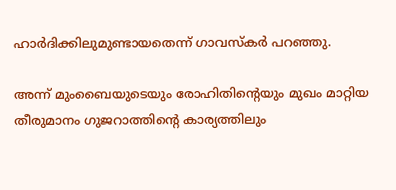ഹാർദിക്കിലുമുണ്ടായതെന്ന് ഗാവസ്‌കർ പറഞ്ഞു.

അന്ന് മുംബൈയുടെയും രോഹിതിന്റെയും മുഖം മാറ്റിയ തീരുമാനം ഗുജറാത്തിന്റെ കാര്യത്തിലും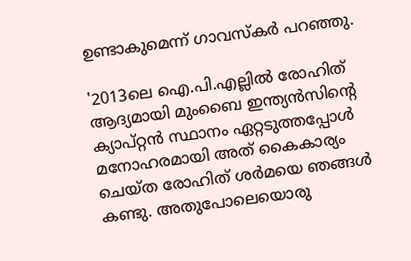ഉണ്ടാകുമെന്ന് ഗാവസ്‌കർ പറഞ്ഞു.

'2013ലെ ഐ.പി.എല്ലിൽ രോഹിത് ആദ്യമായി മുംബൈ ഇന്ത്യൻസിന്റെ ക്യാപ്റ്റൻ സ്ഥാനം ഏറ്റടുത്തപ്പോൾ മനോഹരമായി അത് കൈകാര്യം ചെയ്ത രോഹിത് ശർമയെ ഞങ്ങൾ കണ്ടു. അതുപോലെയൊരു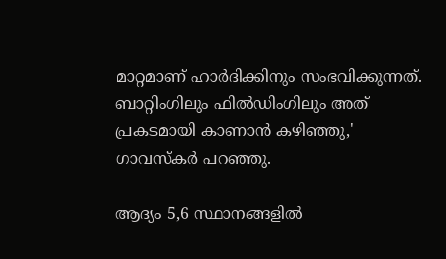മാറ്റമാണ് ഹാർദിക്കിനും സംഭവിക്കുന്നത്. ബാറ്റിംഗിലും ഫിൽഡിംഗിലും അത് പ്രകടമായി കാണാൻ കഴിഞ്ഞു,' ഗാവസ്‌കർ പറഞ്ഞു.

ആദ്യം 5,6 സ്ഥാനങ്ങളിൽ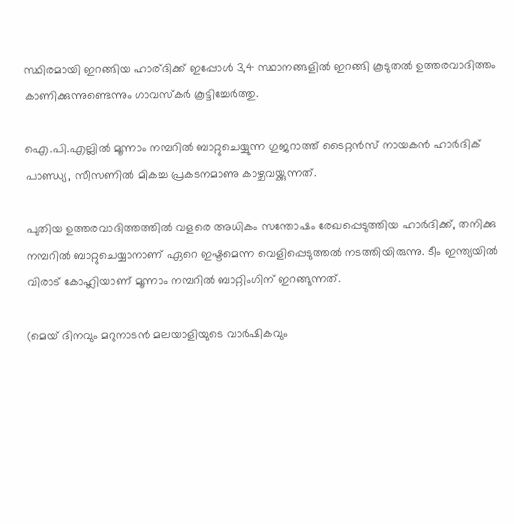സ്ഥിരമായി ഇറങ്ങിയ ഹാര്ദിക്ക് ഇപ്പോൾ 3,4 സ്ഥാനങ്ങളിൽ ഇറങ്ങി കൂടുതൽ ഉത്തരവാദിത്തം കാണിക്കുന്നുണ്ടെന്നും ഗാവസ്‌കർ കൂട്ടിച്ചേർത്തു.

ഐ.പി.എല്ലിൽ മൂന്നാം നമ്പറിൽ ബാറ്റുചെയ്യുന്ന ഗുജറാത്ത് ടൈറ്റൻസ് നായകൻ ഹാർദിക് പാണ്ഡ്യ, സീസണിൽ മികച്ച പ്രകടനമാണു കാഴ്ചവയ്ക്കുന്നത്.

പുതിയ ഉത്തരവാദിത്തത്തിൽ വളരെ അധികം സന്തോഷം രേഖപ്പെടുത്തിയ ഹാർദിക്ക്, തനിക്കു നമ്പറിൽ ബാറ്റുചെയ്യാനാണ് ഏറെ ഇഷ്ടമെന്ന വെളിപ്പെടുത്തൽ നടത്തിയിരുന്നു. ടീം ഇന്ത്യയിൽ വിരാട് കോഹ്ലിയാണ് മൂന്നാം നമ്പറിൽ ബാറ്റിംഗിന് ഇറങ്ങുന്നത്.

(മെയ് ദിനവും മറുനാടൻ മലയാളിയുടെ വാർഷികവും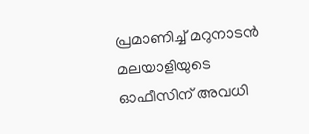പ്രമാണിച്ച് മറുനാടൻ മലയാളിയുടെ ഓഫീസിന് അവധി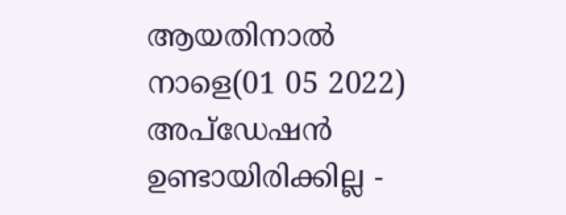ആയതിനാൽ നാളെ(01 05 2022) അപ്‌ഡേഷൻ ഉണ്ടായിരിക്കില്ല -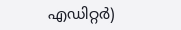എഡിറ്റർ)